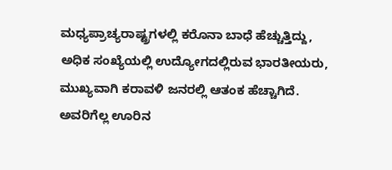ಮಧ್ಯಪ್ರಾಚ್ಯರಾಷ್ಟ್ರಗಳಲ್ಲಿ ಕರೊನಾ ಬಾಧೆ ಹೆಚ್ಚುತ್ತಿದ್ದು, ಅಧಿಕ ಸಂಖ್ಯೆಯಲ್ಲಿ ಉದ್ಯೋಗದಲ್ಲಿರುವ ಭಾರತೀಯರು, ಮುಖ್ಯವಾಗಿ ಕರಾವಳಿ ಜನರಲ್ಲಿ ಆತಂಕ ಹೆಚ್ಚಾಗಿದೆ. ಅವರಿಗೆಲ್ಲ ಊರಿನ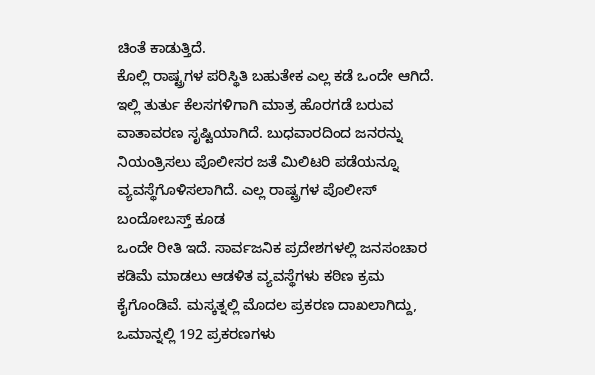ಚಿಂತೆ ಕಾಡುತ್ತಿದೆ.
ಕೊಲ್ಲಿ ರಾಷ್ಟ್ರಗಳ ಪರಿಸ್ಥಿತಿ ಬಹುತೇಕ ಎಲ್ಲ ಕಡೆ ಒಂದೇ ಆಗಿದೆ. ಇಲ್ಲಿ ತುರ್ತು ಕೆಲಸಗಳಿಗಾಗಿ ಮಾತ್ರ ಹೊರಗಡೆ ಬರುವ ವಾತಾವರಣ ಸೃಷ್ಟಿಯಾಗಿದೆ. ಬುಧವಾರದಿಂದ ಜನರನ್ನು ನಿಯಂತ್ರಿಸಲು ಪೊಲೀಸರ ಜತೆ ಮಿಲಿಟರಿ ಪಡೆಯನ್ನೂ ವ್ಯವಸ್ಥೆಗೊಳಿಸಲಾಗಿದೆ. ಎಲ್ಲ ರಾಷ್ಟ್ರಗಳ ಪೊಲೀಸ್ ಬಂದೋಬಸ್ತ್ ಕೂಡ
ಒಂದೇ ರೀತಿ ಇದೆ. ಸಾರ್ವಜನಿಕ ಪ್ರದೇಶಗಳಲ್ಲಿ ಜನಸಂಚಾರ ಕಡಿಮೆ ಮಾಡಲು ಆಡಳಿತ ವ್ಯವಸ್ಥೆಗಳು ಕಠಿಣ ಕ್ರಮ ಕೈಗೊಂಡಿವೆ. ಮಸ್ಕತ್ನಲ್ಲಿ ಮೊದಲ ಪ್ರಕರಣ ದಾಖಲಾಗಿದ್ದು, ಒಮಾನ್ನಲ್ಲಿ 192 ಪ್ರಕರಣಗಳು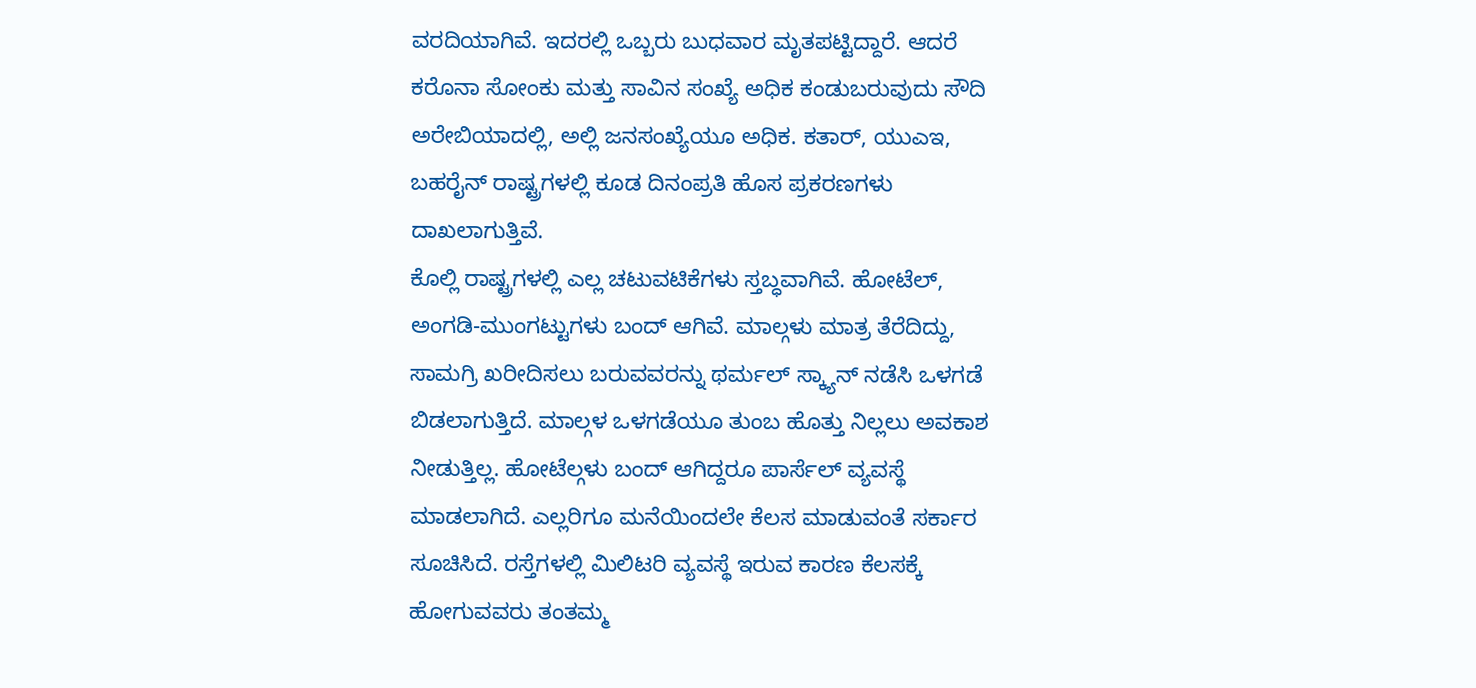ವರದಿಯಾಗಿವೆ. ಇದರಲ್ಲಿ ಒಬ್ಬರು ಬುಧವಾರ ಮೃತಪಟ್ಟಿದ್ದಾರೆ. ಆದರೆ ಕರೊನಾ ಸೋಂಕು ಮತ್ತು ಸಾವಿನ ಸಂಖ್ಯೆ ಅಧಿಕ ಕಂಡುಬರುವುದು ಸೌದಿ ಅರೇಬಿಯಾದಲ್ಲಿ, ಅಲ್ಲಿ ಜನಸಂಖ್ಯೆಯೂ ಅಧಿಕ. ಕತಾರ್, ಯುಎಇ, ಬಹರೈನ್ ರಾಷ್ಟ್ರಗಳಲ್ಲಿ ಕೂಡ ದಿನಂಪ್ರತಿ ಹೊಸ ಪ್ರಕರಣಗಳು ದಾಖಲಾಗುತ್ತಿವೆ.
ಕೊಲ್ಲಿ ರಾಷ್ಟ್ರಗಳಲ್ಲಿ ಎಲ್ಲ ಚಟುವಟಿಕೆಗಳು ಸ್ತಬ್ಧವಾಗಿವೆ. ಹೋಟೆಲ್, ಅಂಗಡಿ-ಮುಂಗಟ್ಟುಗಳು ಬಂದ್ ಆಗಿವೆ. ಮಾಲ್ಗಳು ಮಾತ್ರ ತೆರೆದಿದ್ದು, ಸಾಮಗ್ರಿ ಖರೀದಿಸಲು ಬರುವವರನ್ನು ಥರ್ಮಲ್ ಸ್ಕ್ಯಾನ್ ನಡೆಸಿ ಒಳಗಡೆ ಬಿಡಲಾಗುತ್ತಿದೆ. ಮಾಲ್ಗಳ ಒಳಗಡೆಯೂ ತುಂಬ ಹೊತ್ತು ನಿಲ್ಲಲು ಅವಕಾಶ ನೀಡುತ್ತಿಲ್ಲ. ಹೋಟೆಲ್ಗಳು ಬಂದ್ ಆಗಿದ್ದರೂ ಪಾರ್ಸೆಲ್ ವ್ಯವಸ್ಥೆ ಮಾಡಲಾಗಿದೆ. ಎಲ್ಲರಿಗೂ ಮನೆಯಿಂದಲೇ ಕೆಲಸ ಮಾಡುವಂತೆ ಸರ್ಕಾರ ಸೂಚಿಸಿದೆ. ರಸ್ತೆಗಳಲ್ಲಿ ಮಿಲಿಟರಿ ವ್ಯವಸ್ಥೆ ಇರುವ ಕಾರಣ ಕೆಲಸಕ್ಕೆ ಹೋಗುವವರು ತಂತಮ್ಮ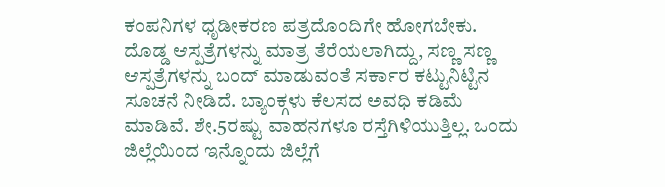ಕಂಪನಿಗಳ ಧೃಡೀಕರಣ ಪತ್ರದೊಂದಿಗೇ ಹೋಗಬೇಕು. ದೊಡ್ಡ ಆಸ್ಪತ್ರೆಗಳನ್ನು ಮಾತ್ರ ತೆರೆಯಲಾಗಿದ್ದು, ಸಣ್ಣ ಸಣ್ಣ ಆಸ್ಪತ್ರೆಗಳನ್ನು ಬಂದ್ ಮಾಡುವಂತೆ ಸರ್ಕಾರ ಕಟ್ಟುನಿಟ್ಟಿನ ಸೂಚನೆ ನೀಡಿದೆ. ಬ್ಯಾಂಕ್ಗಳು ಕೆಲಸದ ಅವಧಿ ಕಡಿಮೆ ಮಾಡಿವೆ. ಶೇ.5ರಷ್ಟು ವಾಹನಗಳೂ ರಸ್ತೆಗಿಳಿಯುತ್ತಿಲ್ಲ. ಒಂದು ಜಿಲ್ಲೆಯಿಂದ ಇನ್ನೊಂದು ಜಿಲ್ಲೆಗೆ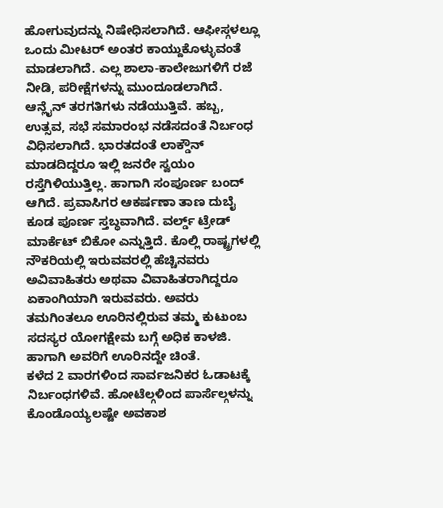ಹೋಗುವುದನ್ನು ನಿಷೇಧಿಸಲಾಗಿದೆ. ಆಫೀಸ್ಗಳಲ್ಲೂ ಒಂದು ಮೀಟರ್ ಅಂತರ ಕಾಯ್ದುಕೊಳ್ಳುವಂತೆ ಮಾಡಲಾಗಿದೆ. ಎಲ್ಲ ಶಾಲಾ-ಕಾಲೇಜುಗಳಿಗೆ ರಜೆ ನೀಡಿ, ಪರೀಕ್ಷೆಗಳನ್ನು ಮುಂದೂಡಲಾಗಿದೆ. ಆನ್ಲೈನ್ ತರಗತಿಗಳು ನಡೆಯುತ್ತಿವೆ. ಹಬ್ಬ, ಉತ್ಸವ, ಸಭೆ ಸಮಾರಂಭ ನಡೆಸದಂತೆ ನಿರ್ಬಂಧ ವಿಧಿಸಲಾಗಿದೆ. ಭಾರತದಂತೆ ಲಾಕ್ಡೌನ್ ಮಾಡದಿದ್ದರೂ ಇಲ್ಲಿ ಜನರೇ ಸ್ವಯಂ ರಸ್ತೆಗಿಳಿಯುತ್ತಿಲ್ಲ. ಹಾಗಾಗಿ ಸಂಪೂರ್ಣ ಬಂದ್ ಆಗಿದೆ. ಪ್ರವಾಸಿಗರ ಆಕರ್ಷಣಾ ತಾಣ ದುಬೈ ಕೂಡ ಪೂರ್ಣ ಸ್ತಬ್ಧವಾಗಿದೆ. ವರ್ಲ್ಡ್ ಟ್ರೇಡ್ ಮಾರ್ಕೆಟ್ ಬಿಕೋ ಎನ್ನುತ್ತಿದೆ. ಕೊಲ್ಲಿ ರಾಷ್ಟ್ರಗಳಲ್ಲಿ ನೌಕರಿಯಲ್ಲಿ ಇರುವವರಲ್ಲಿ ಹೆಚ್ಚಿನವರು ಅವಿವಾಹಿತರು ಅಥವಾ ವಿವಾಹಿತರಾಗಿದ್ದರೂ ಏಕಾಂಗಿಯಾಗಿ ಇರುವವರು. ಅವರು ತಮಗಿಂತಲೂ ಊರಿನಲ್ಲಿರುವ ತಮ್ಮ ಕುಟುಂಬ ಸದಸ್ಯರ ಯೋಗಕ್ಷೇಮ ಬಗ್ಗೆ ಅಧಿಕ ಕಾಳಜಿ. ಹಾಗಾಗಿ ಅವರಿಗೆ ಊರಿನದ್ದೇ ಚಿಂತೆ.
ಕಳೆದ 2 ವಾರಗಳಿಂದ ಸಾರ್ವಜನಿಕರ ಓಡಾಟಕ್ಕೆ ನಿರ್ಬಂಧಗಳಿವೆ. ಹೋಟೆಲ್ಗಳಿಂದ ಪಾರ್ಸೆಲ್ಗಳನ್ನು ಕೊಂಡೊಯ್ಯಲಷ್ಟೇ ಅವಕಾಶ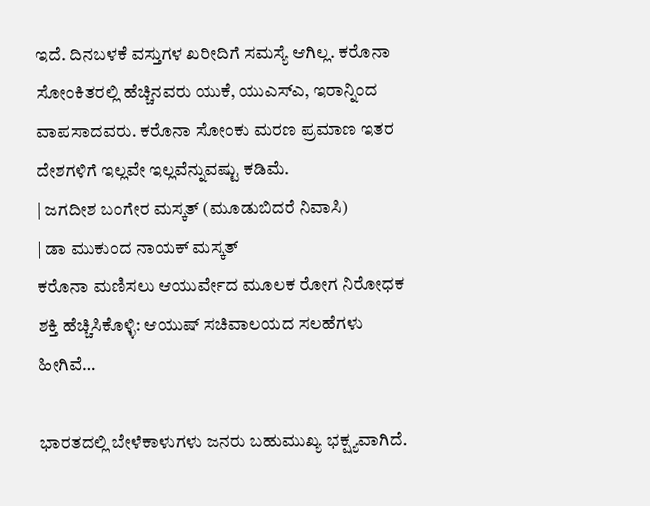ಇದೆ. ದಿನಬಳಕೆ ವಸ್ತುಗಳ ಖರೀದಿಗೆ ಸಮಸ್ಯೆ ಆಗಿಲ್ಲ. ಕರೊನಾ ಸೋಂಕಿತರಲ್ಲಿ ಹೆಚ್ಚಿನವರು ಯುಕೆ, ಯುಎಸ್ಎ, ಇರಾನ್ನಿಂದ ವಾಪಸಾದವರು. ಕರೊನಾ ಸೋಂಕು ಮರಣ ಪ್ರಮಾಣ ಇತರ ದೇಶಗಳಿಗೆ ಇಲ್ಲವೇ ಇಲ್ಲವೆನ್ನುವಷ್ಟು ಕಡಿಮೆ.
| ಜಗದೀಶ ಬಂಗೇರ ಮಸ್ಕತ್ (ಮೂಡುಬಿದರೆ ನಿವಾಸಿ)
| ಡಾ ಮುಕುಂದ ನಾಯಕ್ ಮಸ್ಕತ್
ಕರೊನಾ ಮಣಿಸಲು ಆಯುರ್ವೇದ ಮೂಲಕ ರೋಗ ನಿರೋಧಕ ಶಕ್ತಿ ಹೆಚ್ಚಿಸಿಕೊಳ್ಳಿ: ಆಯುಷ್ ಸಚಿವಾಲಯದ ಸಲಹೆಗಳು ಹೀಗಿವೆ…

ಭಾರತದಲ್ಲಿ ಬೇಳೆಕಾಳುಗಳು ಜನರು ಬಹುಮುಖ್ಯ ಭಕ್ಷ್ಯವಾಗಿದೆ.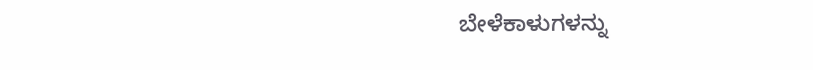ಬೇಳೆಕಾಳುಗಳನ್ನು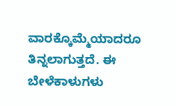ವಾರಕ್ಕೊಮ್ಮೆಯಾದರೂ ತಿನ್ನಲಾಗುತ್ತದೆ. ಈ ಬೇಳೆಕಾಳುಗಳು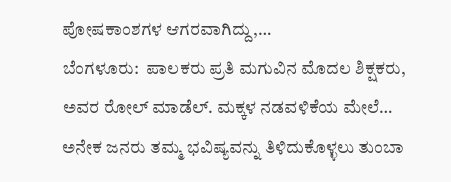ಪೋಷಕಾಂಶಗಳ ಆಗರವಾಗಿದ್ದು,…
ಬೆಂಗಳೂರು:  ಪಾಲಕರು ಪ್ರತಿ ಮಗುವಿನ ಮೊದಲ ಶಿಕ್ಷಕರು, ಅವರ ರೋಲ್ ಮಾಡೆಲ್. ಮಕ್ಕಳ ನಡವಳಿಕೆಯ ಮೇಲೆ…
ಅನೇಕ ಜನರು ತಮ್ಮ ಭವಿಷ್ಯವನ್ನು ತಿಳಿದುಕೊಳ್ಳಲು ತುಂಬಾ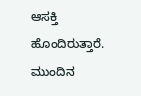ಆಸಕ್ತಿ ಹೊಂದಿರುತ್ತಾರೆ. ಮುಂದಿನ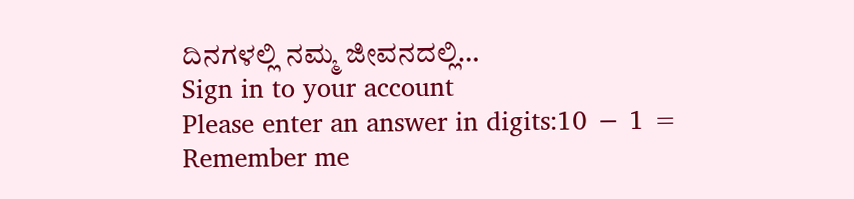ದಿನಗಳಲ್ಲಿ ನಮ್ಮ ಜೀವನದಲ್ಲಿ…
Sign in to your account
Please enter an answer in digits:10 − 1 =
Remember me